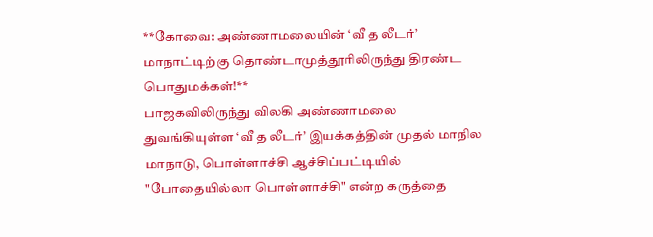**கோவை: அண்ணாமலையின் ‘வீ த லீடர்’ மாநாட்டிற்கு தொண்டாமுத்தூரிலிருந்து திரண்ட பொதுமக்கள்!**
பாஜகவிலிருந்து விலகி அண்ணாமலை துவங்கியுள்ள ‘வீ த லீடர்’ இயக்கத்தின் முதல் மாநில மாநாடு, பொள்ளாச்சி ஆச்சிப்பட்டியில் "போதையில்லா பொள்ளாச்சி" என்ற கருத்தை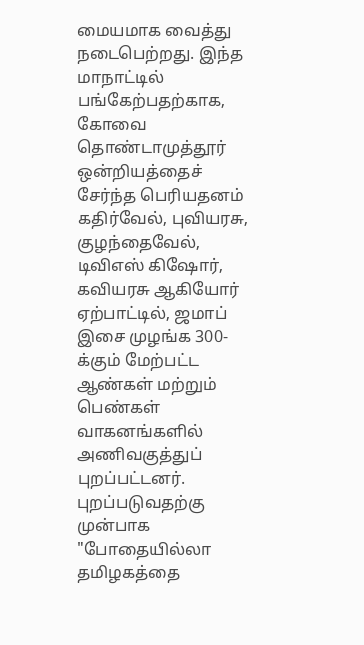மையமாக வைத்து நடைபெற்றது. இந்த மாநாட்டில் பங்கேற்பதற்காக, கோவை தொண்டாமுத்தூர் ஒன்றியத்தைச் சேர்ந்த பெரியதனம் கதிர்வேல், புவியரசு, குழந்தைவேல், டிவிஎஸ் கிஷோர், கவியரசு ஆகியோர் ஏற்பாட்டில், ஜமாப் இசை முழங்க 300-க்கும் மேற்பட்ட ஆண்கள் மற்றும் பெண்கள் வாகனங்களில் அணிவகுத்துப் புறப்பட்டனர்.
புறப்படுவதற்கு முன்பாக "போதையில்லா தமிழகத்தை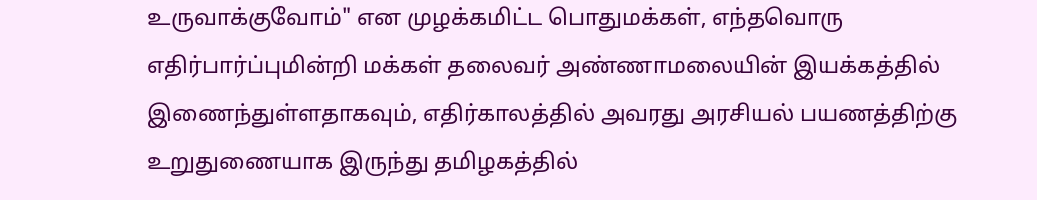உருவாக்குவோம்" என முழக்கமிட்ட பொதுமக்கள், எந்தவொரு எதிர்பார்ப்புமின்றி மக்கள் தலைவர் அண்ணாமலையின் இயக்கத்தில் இணைந்துள்ளதாகவும், எதிர்காலத்தில் அவரது அரசியல் பயணத்திற்கு உறுதுணையாக இருந்து தமிழகத்தில்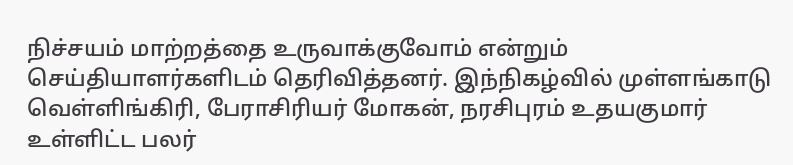நிச்சயம் மாற்றத்தை உருவாக்குவோம் என்றும் செய்தியாளர்களிடம் தெரிவித்தனர். இந்நிகழ்வில் முள்ளங்காடு வெள்ளிங்கிரி, பேராசிரியர் மோகன், நரசிபுரம் உதயகுமார் உள்ளிட்ட பலர்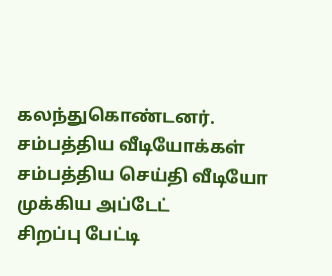கலந்துகொண்டனர்.
சம்பத்திய வீடியோக்கள்
சம்பத்திய செய்தி வீடியோ
முக்கிய அப்டேட்
சிறப்பு பேட்டி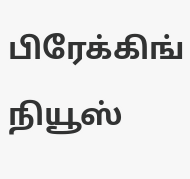பிரேக்கிங் நியூஸ்